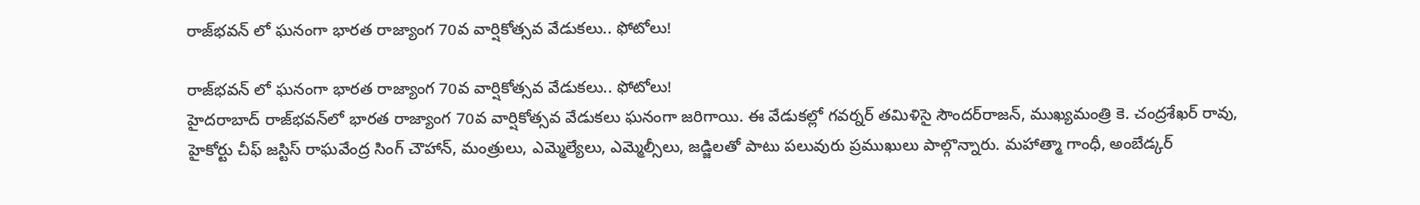రాజ్‌భవన్‌ లో ఘనంగా భారత రాజ్యాంగ 70వ వార్షికోత్సవ వేడుకలు.. ఫోటోలు!

రాజ్‌భవన్‌ లో ఘనంగా భారత రాజ్యాంగ 70వ వార్షికోత్సవ వేడుకలు.. ఫోటోలు!
హైదరాబాద్ రాజ్‌భవన్‌లో భారత రాజ్యాంగ 70వ వార్షికోత్సవ వేడుకలు ఘనంగా జరిగాయి. ఈ వేడుకల్లో గవర్నర్‌ తమిళిసై సౌందర్‌రాజన్‌, ముఖ్యమంత్రి కె. చంద్రశేఖర్ రావు, హైకోర్టు చీఫ్‌ జస్టిస్‌ రాఘవేంద్ర సింగ్‌ చౌహాన్‌, మంత్రులు, ఎమ్మెల్యేలు, ఎమ్మెల్సీలు, జడ్జిలతో పాటు పలువురు ప్రముఖులు పాల్గొన్నారు. మహాత్మా గాంధీ, అంబేడ్కర్‌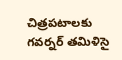చిత్రపటాలకు గవర్నర్‌ తమిళిసై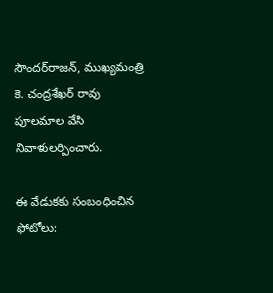సౌందర్‌రాజన్‌, ముఖ్యమంత్రి కె. చంద్రశేఖర్ రావు పూలమాల వేసి నివాళులర్పించారు.

ఈ వేడుకకు సంబంధించిన ఫోటోలు: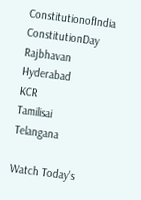ConstitutionofIndia
ConstitutionDay
Rajbhavan
Hyderabad
KCR
Tamilisai
Telangana

Watch Today's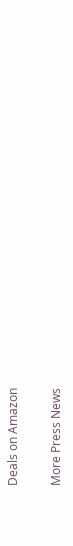Deals on Amazon

More Press News